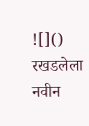![]()
रखडलेला नवीन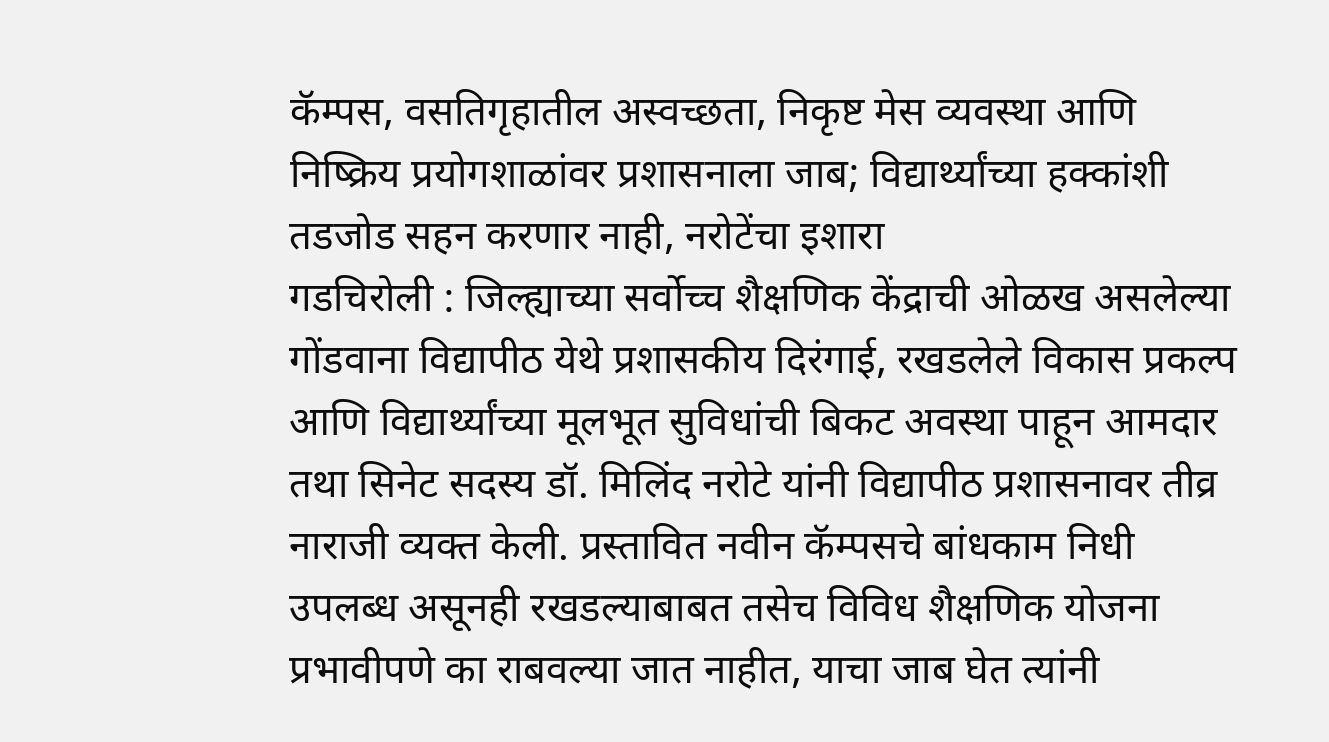कॅम्पस, वसतिगृहातील अस्वच्छता, निकृष्ट मेस व्यवस्था आणि निष्क्रिय प्रयोगशाळांवर प्रशासनाला जाब; विद्यार्थ्यांच्या हक्कांशी तडजोड सहन करणार नाही, नरोटेंचा इशारा
गडचिरोली : जिल्ह्याच्या सर्वोच्च शैक्षणिक केंद्राची ओळख असलेल्या गोंडवाना विद्यापीठ येथे प्रशासकीय दिरंगाई, रखडलेले विकास प्रकल्प आणि विद्यार्थ्यांच्या मूलभूत सुविधांची बिकट अवस्था पाहून आमदार तथा सिनेट सदस्य डॉ. मिलिंद नरोटे यांनी विद्यापीठ प्रशासनावर तीव्र नाराजी व्यक्त केली. प्रस्तावित नवीन कॅम्पसचे बांधकाम निधी उपलब्ध असूनही रखडल्याबाबत तसेच विविध शैक्षणिक योजना प्रभावीपणे का राबवल्या जात नाहीत, याचा जाब घेत त्यांनी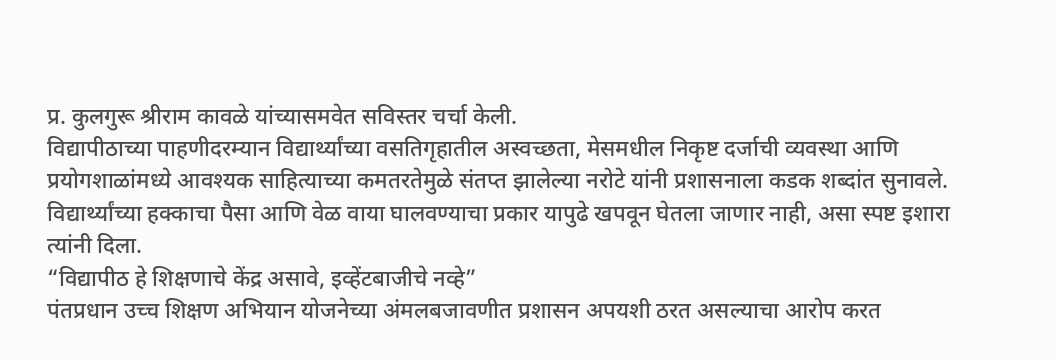प्र. कुलगुरू श्रीराम कावळे यांच्यासमवेत सविस्तर चर्चा केली.
विद्यापीठाच्या पाहणीदरम्यान विद्यार्थ्यांच्या वसतिगृहातील अस्वच्छता, मेसमधील निकृष्ट दर्जाची व्यवस्था आणि प्रयोगशाळांमध्ये आवश्यक साहित्याच्या कमतरतेमुळे संतप्त झालेल्या नरोटे यांनी प्रशासनाला कडक शब्दांत सुनावले. विद्यार्थ्यांच्या हक्काचा पैसा आणि वेळ वाया घालवण्याचा प्रकार यापुढे खपवून घेतला जाणार नाही, असा स्पष्ट इशारा त्यांनी दिला.
“विद्यापीठ हे शिक्षणाचे केंद्र असावे, इव्हेंटबाजीचे नव्हे”
पंतप्रधान उच्च शिक्षण अभियान योजनेच्या अंमलबजावणीत प्रशासन अपयशी ठरत असल्याचा आरोप करत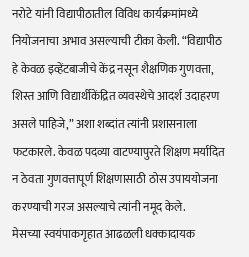नरोटे यांनी विद्यापीठातील विविध कार्यक्रमांमध्ये नियोजनाचा अभाव असल्याची टीका केली. “विद्यापीठ हे केवळ इव्हेंटबाजीचे केंद्र नसून शैक्षणिक गुणवत्ता, शिस्त आणि विद्यार्थीकेंद्रित व्यवस्थेचे आदर्श उदाहरण असले पाहिजे,” अशा शब्दांत त्यांनी प्रशासनाला फटकारले. केवळ पदव्या वाटण्यापुरते शिक्षण मर्यादित न ठेवता गुणवत्तापूर्ण शिक्षणासाठी ठोस उपाययोजना करण्याची गरज असल्याचे त्यांनी नमूद केले.
मेसच्या स्वयंपाकगृहात आढळली धक्कादायक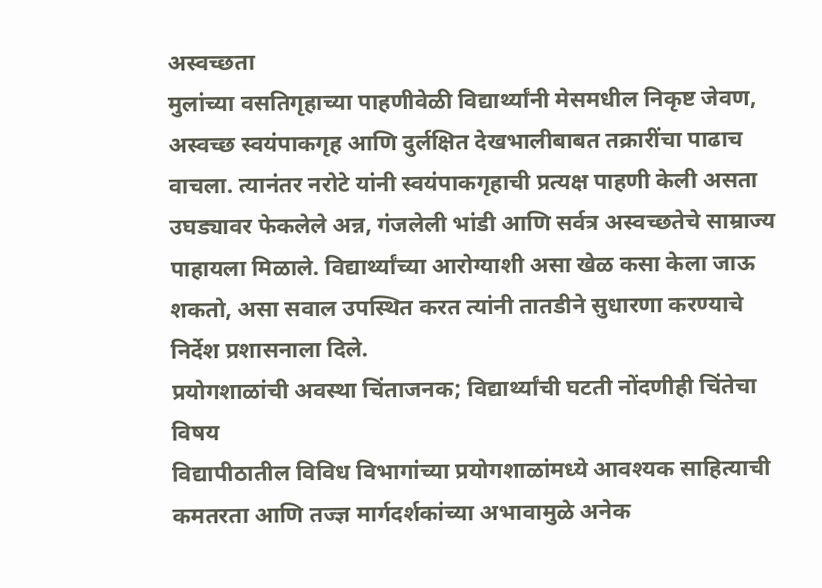अस्वच्छता
मुलांच्या वसतिगृहाच्या पाहणीवेळी विद्यार्थ्यांनी मेसमधील निकृष्ट जेवण, अस्वच्छ स्वयंपाकगृह आणि दुर्लक्षित देखभालीबाबत तक्रारींचा पाढाच वाचला. त्यानंतर नरोटे यांनी स्वयंपाकगृहाची प्रत्यक्ष पाहणी केली असता उघड्यावर फेकलेले अन्न, गंजलेली भांडी आणि सर्वत्र अस्वच्छतेचे साम्राज्य पाहायला मिळाले. विद्यार्थ्यांच्या आरोग्याशी असा खेळ कसा केला जाऊ शकतो, असा सवाल उपस्थित करत त्यांनी तातडीने सुधारणा करण्याचे निर्देश प्रशासनाला दिले.
प्रयोगशाळांची अवस्था चिंताजनक; विद्यार्थ्यांची घटती नोंदणीही चिंतेचा विषय
विद्यापीठातील विविध विभागांच्या प्रयोगशाळांमध्ये आवश्यक साहित्याची कमतरता आणि तज्ज्ञ मार्गदर्शकांच्या अभावामुळे अनेक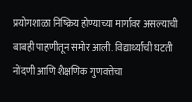प्रयोगशाळा निष्क्रिय होण्याच्या मार्गावर असल्याची बाबही पाहणीतून समोर आली. विद्यार्थ्यांची घटती नोंदणी आणि शैक्षणिक गुणवत्तेचा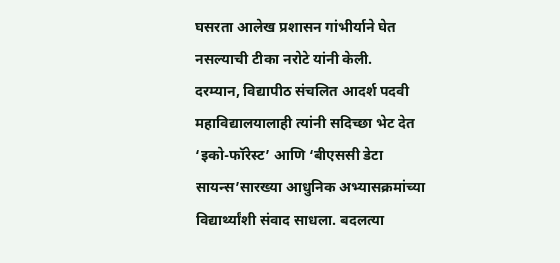घसरता आलेख प्रशासन गांभीर्याने घेत नसल्याची टीका नरोटे यांनी केली.
दरम्यान, विद्यापीठ संचलित आदर्श पदवी महाविद्यालयालाही त्यांनी सदिच्छा भेट देत ‘इको-फॉरेस्ट’ आणि ‘बीएससी डेटा सायन्स’सारख्या आधुनिक अभ्यासक्रमांच्या विद्यार्थ्यांशी संवाद साधला. बदलत्या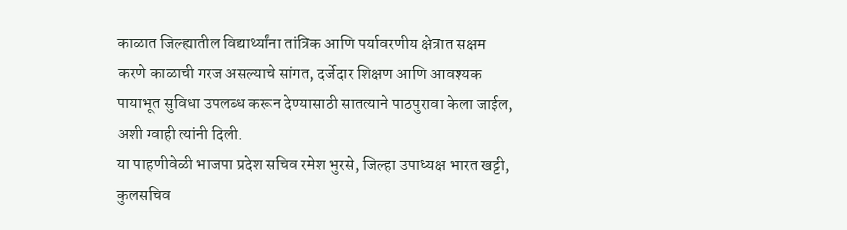काळात जिल्ह्यातील विद्यार्थ्यांना तांत्रिक आणि पर्यावरणीय क्षेत्रात सक्षम करणे काळाची गरज असल्याचे सांगत, दर्जेदार शिक्षण आणि आवश्यक पायाभूत सुविधा उपलब्ध करून देण्यासाठी सातत्याने पाठपुरावा केला जाईल, अशी ग्वाही त्यांनी दिली.
या पाहणीवेळी भाजपा प्रदेश सचिव रमेश भुरसे, जिल्हा उपाध्यक्ष भारत खट्टी, कुलसचिव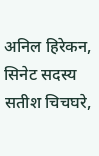अनिल हिरेकन, सिनेट सदस्य सतीश चिचघरे,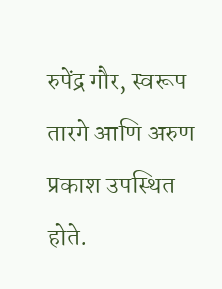रुपेंद्र गौर, स्वरूप तारगे आणि अरुण प्रकाश उपस्थित होते.